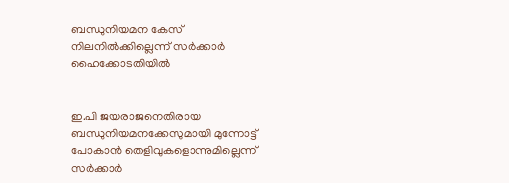ബന്ധുനിയമന കേസ് നിലനില്‍ക്കില്ലെന്ന് സര്‍ക്കാര്‍ ഹൈക്കോടതിയില്‍


ഇ.പി ജയരാജനെതിരായ ബന്ധുനിയമനക്കേസുമായി മുന്നോട്ട് പോകാന്‍ തെളിവുകളൊന്നുമില്ലെന്ന് സര്‍ക്കാര്‍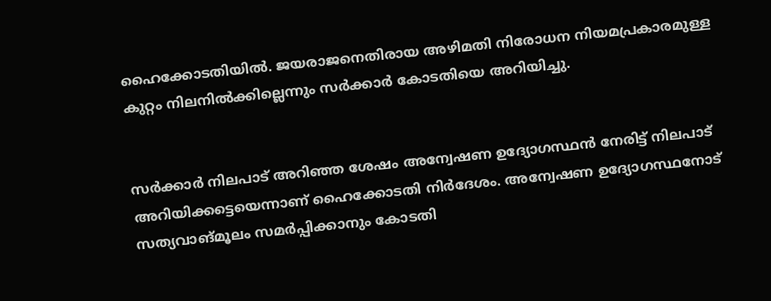ഹൈക്കോടതിയില്‍. ജയരാജനെതിരായ അഴിമതി നിരോധന നിയമപ്രകാരമുള്ള കുറ്റം നിലനില്‍ക്കില്ലെന്നും സര്‍ക്കാര്‍ കോടതിയെ അറിയിച്ചു.


സര്‍ക്കാര്‍ നിലപാട് അറിഞ്ഞ ശേഷം അന്വേഷണ ഉദ്യോഗസ്ഥന്‍ നേരിട്ട് നിലപാട് അറിയിക്കട്ടെയെന്നാണ് ഹൈക്കോടതി നിര്‍ദേശം. അന്വേഷണ ഉദ്യോഗസ്ഥനോട് സത്യവാങ്മൂലം സമര്‍പ്പിക്കാനും കോടതി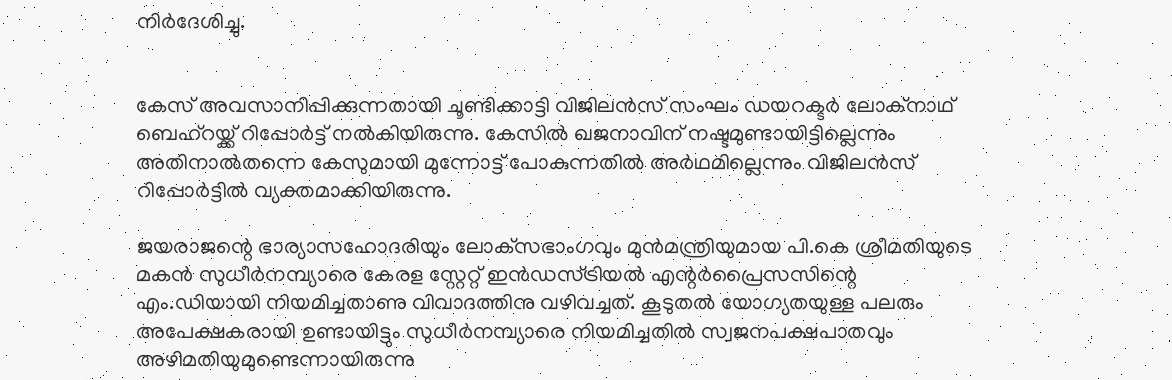നിര്‍ദേശിച്ചു.


കേസ് അവസാനിപ്പിക്കുന്നതായി ചൂണ്ടിക്കാട്ടി വിജിലന്‍സ് സംഘം ഡയറക്ടര്‍ ലോക്‌നാഥ് ബെഹ്‌റയ്ക്ക് റിപ്പോര്‍ട്ട് നല്‍കിയിരുന്നു. കേസില്‍ ഖജനാവിന് നഷ്ടമുണ്ടായിട്ടില്ലെന്നും അതിനാല്‍തന്നെ കേസുമായി മുന്നോട്ട് പോകുന്നതില്‍ അര്‍ഥമില്ലെന്നും വിജിലന്‍സ് റിപ്പോര്‍ട്ടില്‍ വ്യക്തമാക്കിയിരുന്നു.

ജയരാജന്റെ ഭാര്യാസഹോദരിയും ലോക്‌സഭാംഗവും മുന്‍മന്ത്രിയുമായ പി.കെ ശ്രീമതിയുടെ മകന്‍ സുധീര്‍നമ്പ്യാരെ കേരള സ്റ്റേറ്റ് ഇന്‍ഡസ്ട്രിയല്‍ എന്റര്‍പ്രൈസസിന്റെ എം.ഡിയായി നിയമിച്ചതാണു വിവാദത്തിനു വഴിവച്ചത്. കൂടുതല്‍ യോഗ്യതയുള്ള പലരും അപേക്ഷകരായി ഉണ്ടായിട്ടും സുധീര്‍നമ്പ്യാരെ നിയമിച്ചതില്‍ സ്വജനപക്ഷപാതവും അഴിമതിയുമുണ്ടെന്നായിരുന്നു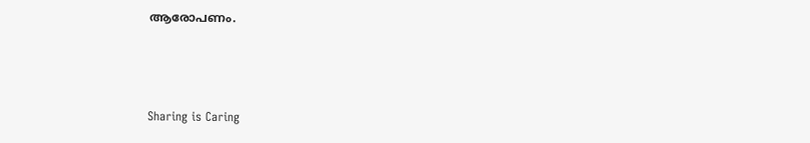ആരോപണം.



Sharing is Caring